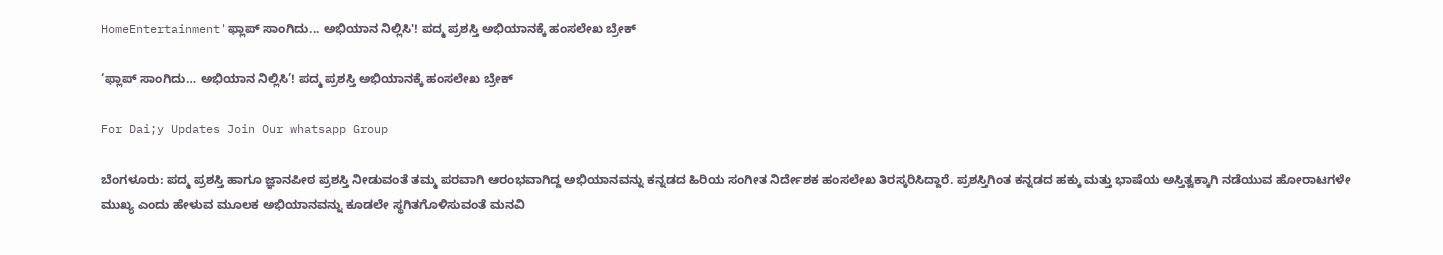HomeEntertainment'ಫ್ಲಾಪ್ ಸಾಂಗಿದು... ಅಭಿಯಾನ ನಿಲ್ಲಿಸಿ'! ಪದ್ಮ ಪ್ರಶಸ್ತಿ ಅಭಿಯಾನಕ್ಕೆ ಹಂಸಲೇಖ ಬ್ರೇಕ್

‘ಫ್ಲಾಪ್ ಸಾಂಗಿದು… ಅಭಿಯಾನ ನಿಲ್ಲಿಸಿ’! ಪದ್ಮ ಪ್ರಶಸ್ತಿ ಅಭಿಯಾನಕ್ಕೆ ಹಂಸಲೇಖ ಬ್ರೇಕ್

For Dai;y Updates Join Our whatsapp Group

ಬೆಂಗಳೂರು: ಪದ್ಮ ಪ್ರಶಸ್ತಿ ಹಾಗೂ ಜ್ಞಾನಪೀಠ ಪ್ರಶಸ್ತಿ ನೀಡುವಂತೆ ತಮ್ಮ ಪರವಾಗಿ ಆರಂಭವಾಗಿದ್ದ ಅಭಿಯಾನವನ್ನು ಕನ್ನಡದ ಹಿರಿಯ ಸಂಗೀತ ನಿರ್ದೇಶಕ ಹಂಸಲೇಖ ತಿರಸ್ಕರಿಸಿದ್ದಾರೆ. ಪ್ರಶಸ್ತಿಗಿಂತ ಕನ್ನಡದ ಹಕ್ಕು ಮತ್ತು ಭಾಷೆಯ ಅಸ್ತಿತ್ವಕ್ಕಾಗಿ ನಡೆಯುವ ಹೋರಾಟಗಳೇ ಮುಖ್ಯ ಎಂದು ಹೇಳುವ ಮೂಲಕ ಅಭಿಯಾನವನ್ನು ಕೂಡಲೇ ಸ್ಥಗಿತಗೊಳಿಸುವಂತೆ ಮನವಿ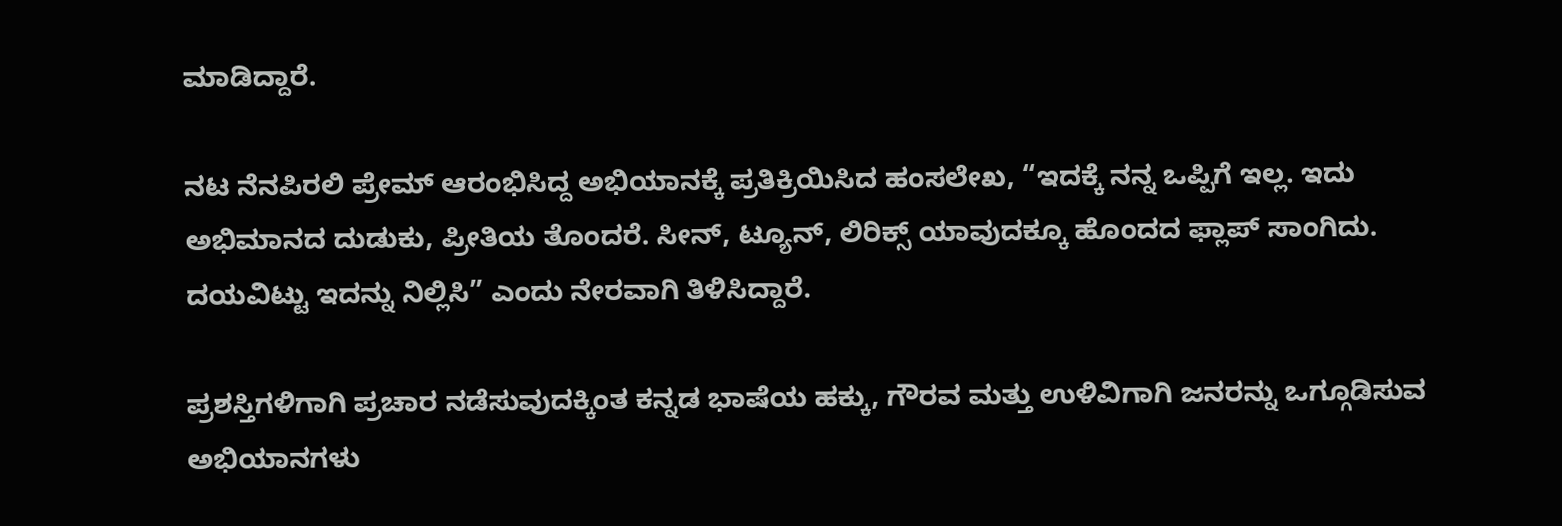ಮಾಡಿದ್ದಾರೆ.

ನಟ ನೆನಪಿರಲಿ ಪ್ರೇಮ್ ಆರಂಭಿಸಿದ್ದ ಅಭಿಯಾನಕ್ಕೆ ಪ್ರತಿಕ್ರಿಯಿಸಿದ ಹಂಸಲೇಖ, “ಇದಕ್ಕೆ ನನ್ನ ಒಪ್ಪಿಗೆ ಇಲ್ಲ. ಇದು ಅಭಿಮಾನದ ದುಡುಕು, ಪ್ರೀತಿಯ ತೊಂದರೆ. ಸೀನ್‌, ಟ್ಯೂನ್‌, ಲಿರಿಕ್ಸ್‌ ಯಾವುದಕ್ಕೂ ಹೊಂದದ ಫ್ಲಾಪ್ ಸಾಂಗಿದು. ದಯವಿಟ್ಟು ಇದನ್ನು ನಿಲ್ಲಿಸಿ” ಎಂದು ನೇರವಾಗಿ ತಿಳಿಸಿದ್ದಾರೆ.

ಪ್ರಶಸ್ತಿಗಳಿಗಾಗಿ ಪ್ರಚಾರ ನಡೆಸುವುದಕ್ಕಿಂತ ಕನ್ನಡ ಭಾಷೆಯ ಹಕ್ಕು, ಗೌರವ ಮತ್ತು ಉಳಿವಿಗಾಗಿ ಜನರನ್ನು ಒಗ್ಗೂಡಿಸುವ ಅಭಿಯಾನಗಳು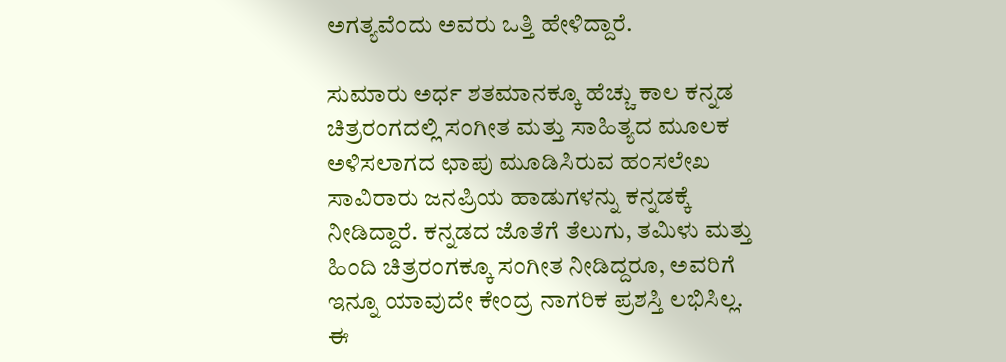ಅಗತ್ಯವೆಂದು ಅವರು ಒತ್ತಿ ಹೇಳಿದ್ದಾರೆ.

ಸುಮಾರು ಅರ್ಧ ಶತಮಾನಕ್ಕೂ ಹೆಚ್ಚು ಕಾಲ ಕನ್ನಡ ಚಿತ್ರರಂಗದಲ್ಲಿ ಸಂಗೀತ ಮತ್ತು ಸಾಹಿತ್ಯದ ಮೂಲಕ ಅಳಿಸಲಾಗದ ಛಾಪು ಮೂಡಿಸಿರುವ ಹಂಸಲೇಖ ಸಾವಿರಾರು ಜನಪ್ರಿಯ ಹಾಡುಗಳನ್ನು ಕನ್ನಡಕ್ಕೆ ನೀಡಿದ್ದಾರೆ. ಕನ್ನಡದ ಜೊತೆಗೆ ತೆಲುಗು, ತಮಿಳು ಮತ್ತು ಹಿಂದಿ ಚಿತ್ರರಂಗಕ್ಕೂ ಸಂಗೀತ ನೀಡಿದ್ದರೂ, ಅವರಿಗೆ ಇನ್ನೂ ಯಾವುದೇ ಕೇಂದ್ರ ನಾಗರಿಕ ಪ್ರಶಸ್ತಿ ಲಭಿಸಿಲ್ಲ. ಈ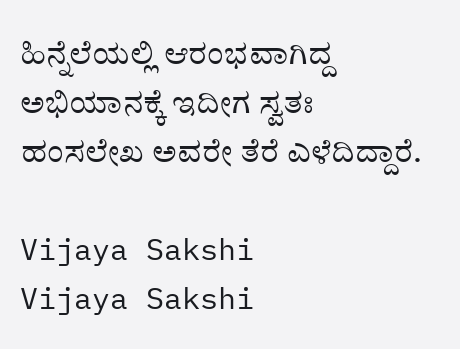ಹಿನ್ನೆಲೆಯಲ್ಲಿ ಆರಂಭವಾಗಿದ್ದ ಅಭಿಯಾನಕ್ಕೆ ಇದೀಗ ಸ್ವತಃ ಹಂಸಲೇಖ ಅವರೇ ತೆರೆ ಎಳೆದಿದ್ದಾರೆ.

Vijaya Sakshi
Vijaya Sakshi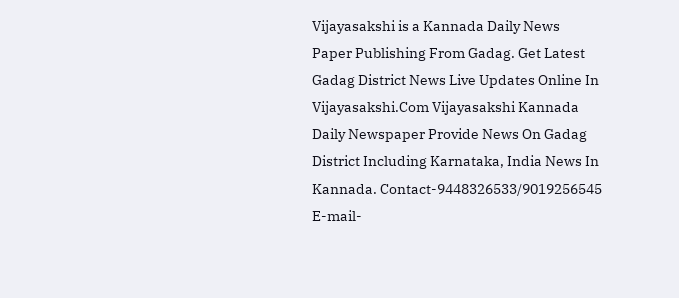Vijayasakshi is a Kannada Daily News Paper Publishing From Gadag. Get Latest Gadag District News Live Updates Online In Vijayasakshi.Com Vijayasakshi Kannada Daily Newspaper Provide News On Gadag District Including Karnataka, India News In Kannada. Contact-9448326533/9019256545 E-mail-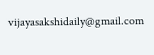vijayasakshidaily@gmail.com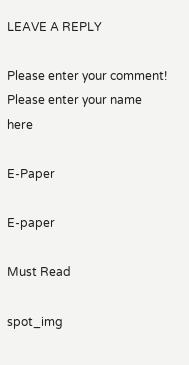LEAVE A REPLY

Please enter your comment!
Please enter your name here

E-Paper

E-paper

Must Read

spot_img